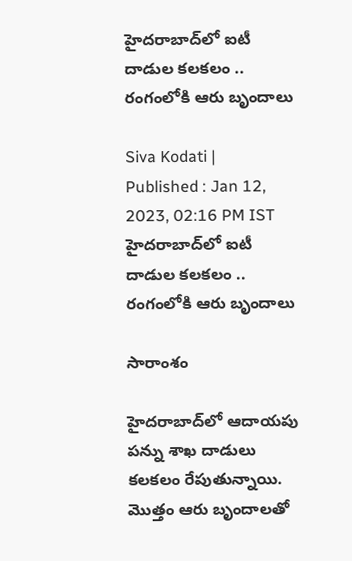హైదరాబాద్‌లో ఐటీ దాడుల కలకలం .. రంగంలోకి ఆరు బృందాలు

Siva Kodati |
Published : Jan 12, 2023, 02:16 PM IST
హైదరాబాద్‌లో ఐటీ దాడుల కలకలం .. రంగంలోకి ఆరు బృందాలు

సారాంశం

హైదరాబాద్‌లో ఆదాయపు పన్ను శాఖ దాడులు కలకలం రేపుతున్నాయి. మొత్తం ఆరు బృందాలతో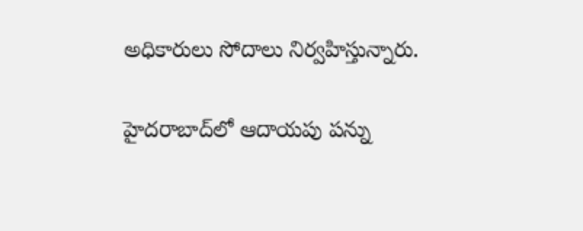అధికారులు సోదాలు నిర్వహిస్తున్నారు.

హైదరాబాద్‌లో ఆదాయపు పన్ను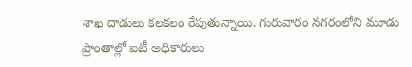శాఖ దాడులు కలకలం రేపుతున్నాయి. గురువారం నగరంలోని మూడు ప్రాంతాల్లో ఐటీ అధికారులు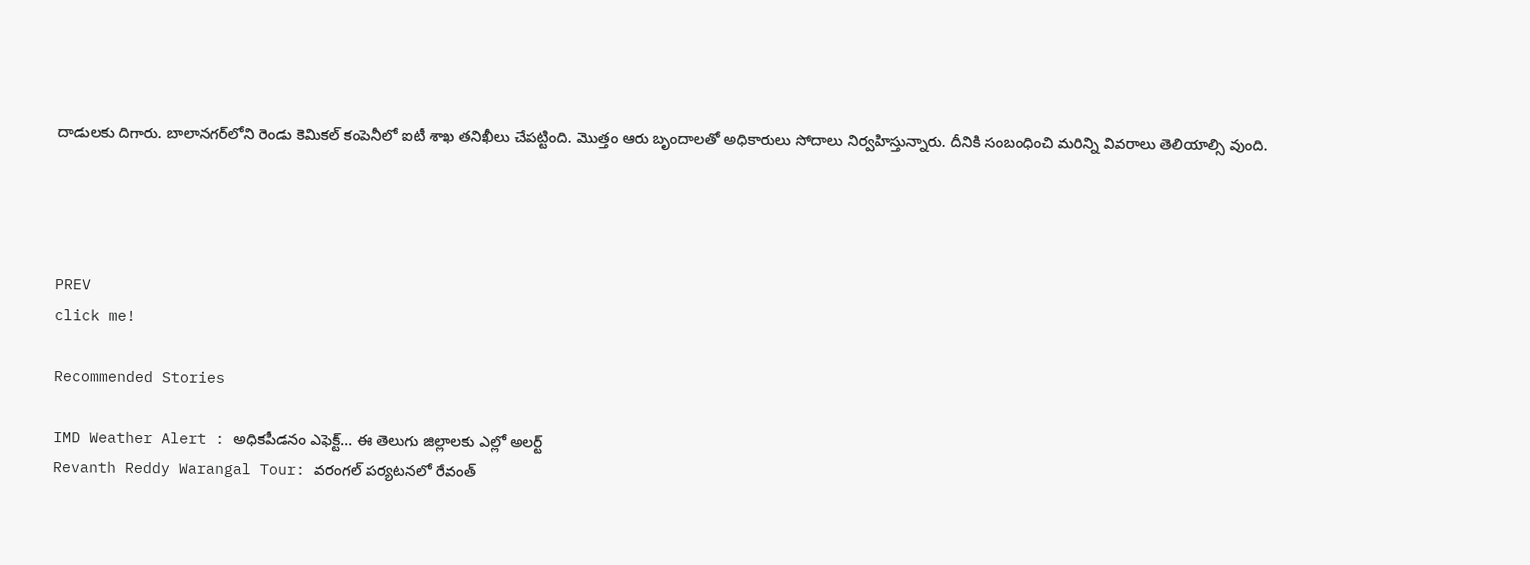దాడులకు దిగారు. బాలానగర్‌లోని రెండు కెమికల్ కంపెనీలో ఐటీ శాఖ తనిఖీలు చేపట్టింది. మొత్తం ఆరు బృందాలతో అధికారులు సోదాలు నిర్వహిస్తున్నారు. దీనికి సంబంధించి మరిన్ని వివరాలు తెలియాల్సి వుంది.




PREV
click me!

Recommended Stories

IMD Weather Alert : అధికపీడనం ఎఫెక్ట్... ఈ తెలుగు జిల్లాలకు ఎల్లో అలర్ట్
Revanth Reddy Warangal Tour: వరంగల్ పర్యటనలో రేవంత్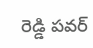రెడ్డి పవర్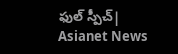ఫుల్ స్పీచ్| Asianet News